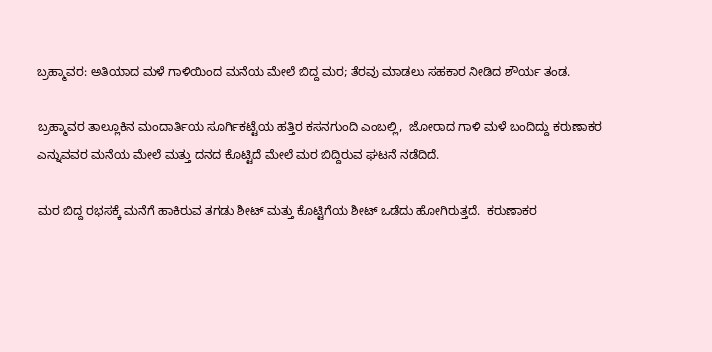ಬ್ರಹ್ಮಾವರ: ಅತಿಯಾದ ಮಳೆ ಗಾಳಿಯಿಂದ ಮನೆಯ ಮೇಲೆ ಬಿದ್ದ ಮರ; ತೆರವು ಮಾಡಲು ಸಹಕಾರ ನೀಡಿದ ಶೌರ್ಯ ತಂಡ.

ಬ್ರಹ್ಮಾವರ ತಾಲ್ಲೂಕಿನ ಮಂದಾರ್ತಿಯ ಸೂರ್ಗಿಕಟ್ಟೆಯ ಹತ್ತಿರ ಕಸನಗುಂದಿ ಎಂಬಲ್ಲಿ,  ಜೋರಾದ ಗಾಳಿ ಮಳೆ ಬಂದಿದ್ದು ಕರುಣಾಕರ ಎನ್ನುವವರ ಮನೆಯ ಮೇಲೆ ಮತ್ತು ದನದ ಕೊಟ್ಟಿದೆ ಮೇಲೆ ಮರ ಬಿದ್ದಿರುವ ಘಟನೆ ನಡೆದಿದೆ.

ಮರ ಬಿದ್ದ ರಭಸಕ್ಕೆ ಮನೆಗೆ ಹಾಕಿರುವ ತಗಡು ಶೀಟ್ ಮತ್ತು ಕೊಟ್ಟಿಗೆಯ ಶೀಟ್ ಒಡೆದು ಹೋಗಿರುತ್ತದೆ.  ಕರುಣಾಕರ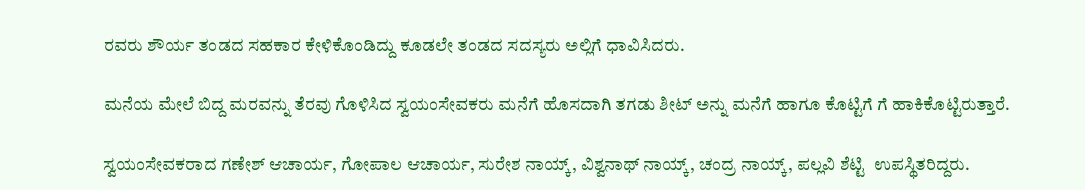ರವರು ಶೌರ್ಯ ತಂಡದ ಸಹಕಾರ ಕೇಳಿಕೊಂಡಿದ್ದು ಕೂಡಲೇ ತಂಡದ ಸದಸ್ಯರು ಅಲ್ಲಿಗೆ ಧಾವಿಸಿದರು.

ಮನೆಯ ಮೇಲೆ ಬಿದ್ದ ಮರವನ್ನು ತೆರವು ಗೊಳಿಸಿದ ಸ್ವಯಂಸೇವಕರು ಮನೆಗೆ ಹೊಸದಾಗಿ ತಗಡು ಶೀಟ್ ಅನ್ನು ಮನೆಗೆ ಹಾಗೂ ಕೊಟ್ಟಿಗೆ ಗೆ ಹಾಕಿಕೊಟ್ಟಿರುತ್ತಾರೆ.

ಸ್ವಯಂಸೇವಕರಾದ ಗಣೇಶ್ ಆಚಾರ್ಯ, ಗೋಪಾಲ ಆಚಾರ್ಯ, ಸುರೇಶ ನಾಯ್ಕ್, ವಿಶ್ವನಾಥ್ ನಾಯ್ಕ್, ಚಂದ್ರ ನಾಯ್ಕ್, ಪಲ್ಲವಿ ಶೆಟ್ಟಿ  ಉಪಸ್ಥಿತರಿದ್ದರು.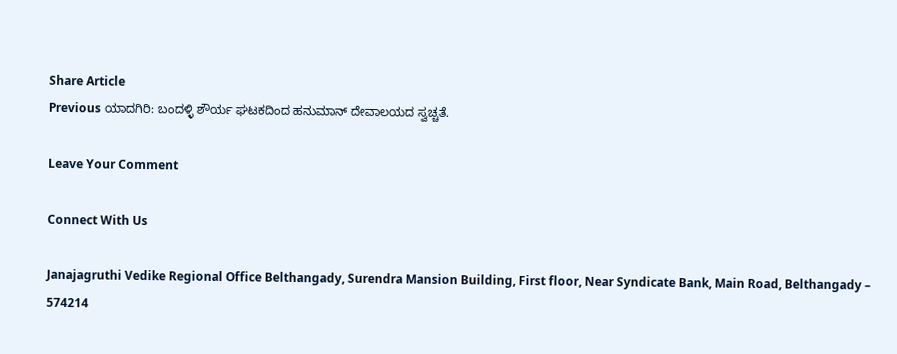Share Article
Previous ಯಾದಗಿರಿ: ಬಂದಳ್ಳಿ ಶೌರ್ಯ ಘಟಕದಿಂದ ಹನುಮಾನ್ ದೇವಾಲಯದ ಸ್ವಚ್ಚತೆ.

Leave Your Comment

Connect With Us

Janajagruthi Vedike Regional Office Belthangady, Surendra Mansion Building, First floor, Near Syndicate Bank, Main Road, Belthangady – 574214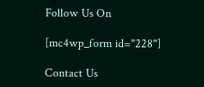Follow Us On

[mc4wp_form id="228"]

Contact Us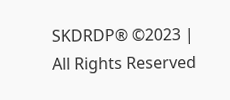SKDRDP® ©2023 | All Rights Reserved